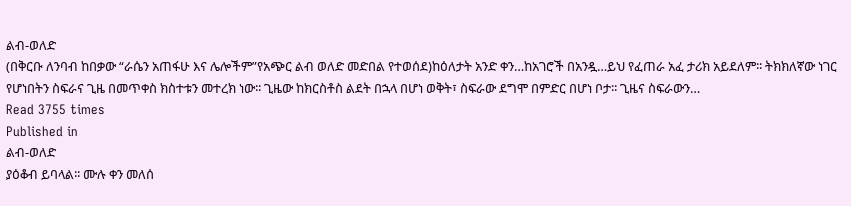ልብ-ወለድ
(በቅርቡ ለንባብ ከበቃው “ራሴን አጠፋሁ እና ሌሎችም”የአጭር ልብ ወለድ መድበል የተወሰደ)ከዕለታት አንድ ቀን…ከአገሮች በአንዷ…ይህ የፈጠራ አፈ ታሪክ አይደለም፡፡ ትክክለኛው ነገር የሆነበትን ስፍራና ጊዜ በመጥቀስ ክስተቱን መተረክ ነው፡፡ ጊዜው ከክርስቶስ ልደት በኋላ በሆነ ወቅት፣ ስፍራው ደግሞ በምድር በሆነ ቦታ፡፡ ጊዜና ስፍራውን…
Read 3755 times
Published in
ልብ-ወለድ
ያዕቆብ ይባላል፡፡ ሙሉ ቀን መለሰ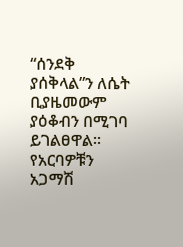“ሰንደቅ ያሰቅላል”ን ለሴት ቢያዜመውም ያዕቆብን በሚገባ ይገልፀዋል፡፡ የአርባዎቹን አጋማሽ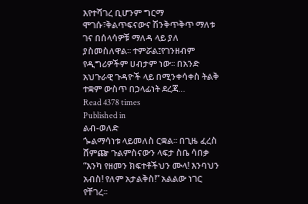እየተሻገረ ቢሆንም ግርማ ሞገሱ፣ቅልጥፍናውና ሽንቅጥቅጥ ማለቱ ገና በሰላሳዎቹ ማለዳ ላይ ያለ ያስመስለዋል፡፡ ተምሯል፤የገንዘብም የዲግሪዎችም ሀብታም ነው፡፡ በአንድ አህጉራዊ ጉዳዮች ላይ በሚንቀሳቀስ ትልቅ ተቋም ውስጥ በኃላፊነት ደረጃ…
Read 4378 times
Published in
ልብ-ወለድ
ጐልማሳነቱ ላይመለስ ርቋል፡፡ በጊዜ ፈረስ ሸምጬ ጉልምስናውን ላፍታ ስቤ ሳበቃ “እንካ የዘመን ክፍተቶችህን ሙላ! እንባህን አብስ! የለም አታልቅስ!” አልልው ነገር የቸገረ፡፡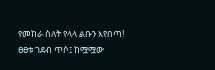የመከራ ስለት የላላ ልቡን እየበጣ! ፀፀቱ ገደብ ጥሶ፤ ከሟሟው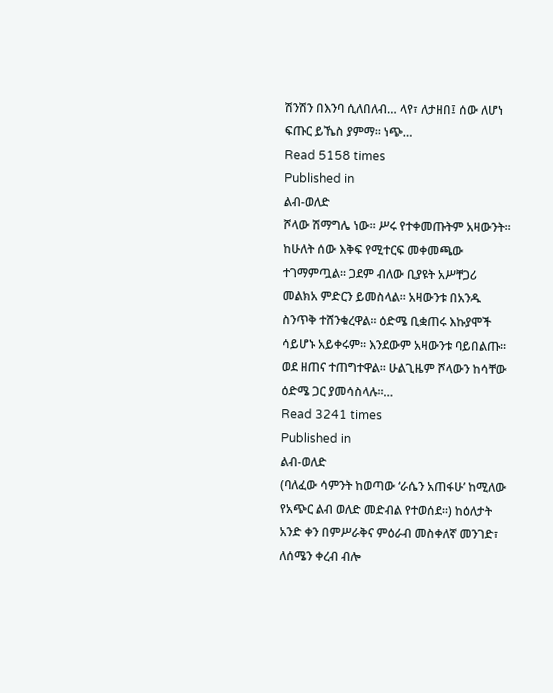ሽንሽን በእንባ ሲለበለብ… ላየ፣ ለታዘበ፤ ሰው ለሆነ ፍጡር ይኼስ ያምማ። ነጭ…
Read 5158 times
Published in
ልብ-ወለድ
ሾላው ሽማግሌ ነው፡፡ ሥሩ የተቀመጡትም አዛውንት፡፡ ከሁለት ሰው እቅፍ የሚተርፍ መቀመጫው ተገማምጧል፡፡ ጋደም ብለው ቢያዩት አሥቸጋሪ መልክአ ምድርን ይመስላል፡፡ አዛውንቱ በአንዱ ስንጥቅ ተሸንቁረዋል፡፡ ዕድሜ ቢቋጠሩ እኩያሞች ሳይሆኑ አይቀሩም፡፡ እንደውም አዛውንቱ ባይበልጡ፡፡ ወደ ዘጠና ተጠግተዋል፡፡ ሁልጊዜም ሾላውን ከሳቸው ዕድሜ ጋር ያመሳስላሉ፡፡…
Read 3241 times
Published in
ልብ-ወለድ
(ባለፈው ሳምንት ከወጣው ‘ራሴን አጠፋሁ’ ከሚለው የአጭር ልብ ወለድ መድብል የተወሰደ።) ከዕለታት አንድ ቀን በምሥራቅና ምዕራብ መስቀለኛ መንገድ፣ ለሰሜን ቀረብ ብሎ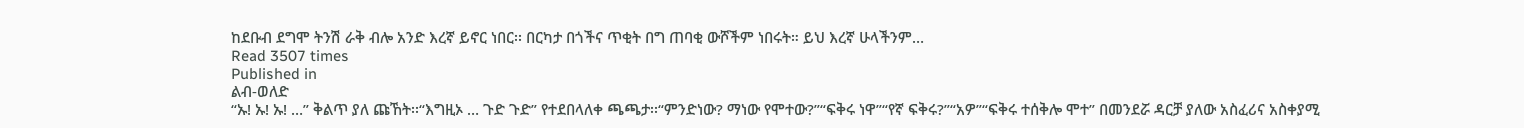ከደቡብ ደግሞ ትንሽ ራቅ ብሎ አንድ እረኛ ይኖር ነበር፡፡ በርካታ በጎችና ጥቂት በግ ጠባቂ ውሾችም ነበሩት። ይህ እረኛ ሁላችንም…
Read 3507 times
Published in
ልብ-ወለድ
“ኡ! ኡ! ኡ! …” ቅልጥ ያለ ጩኸት፡፡“እግዚኦ … ጉድ ጉድ” የተደበላለቀ ጫጫታ፡፡“ምንድነው? ማነው የሞተው?”“ፍቅሩ ነዋ”“የኛ ፍቅሩ?”“አዎ”“ፍቅሩ ተሰቅሎ ሞተ” በመንደሯ ዳርቻ ያለው አስፈሪና አስቀያሚ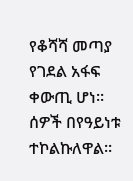የቆሻሻ መጣያ የገደል አፋፍ ቀውጢ ሆነ፡፡ ሰዎች በየዓይነቱ ተኮልኩለዋል፡፡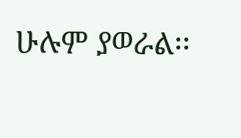ሁሉም ያወራል፡፡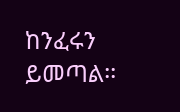ከንፈሩን ይመጣል፡፡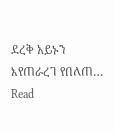ደረቅ አይኑን እየጠራረገ የበለጠ…
Read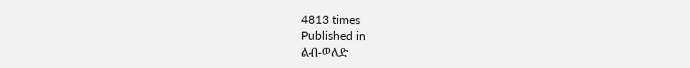4813 times
Published in
ልብ-ወለድ